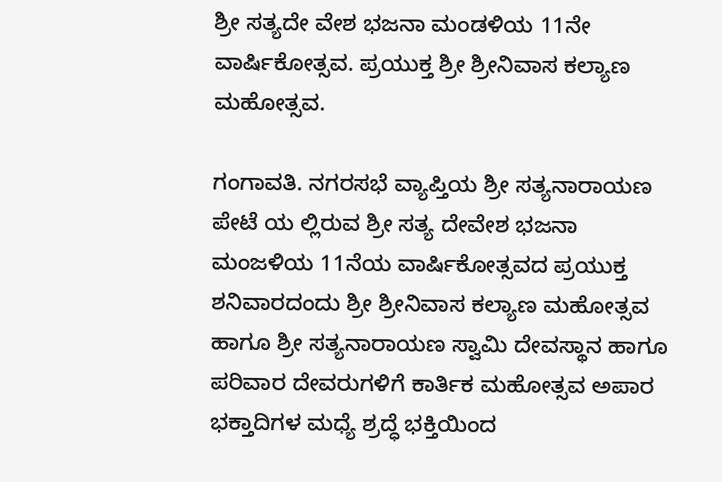ಶ್ರೀ ಸತ್ಯದೇ ವೇಶ ಭಜನಾ ಮಂಡಳಿಯ 11ನೇ ವಾರ್ಷಿಕೋತ್ಸವ. ಪ್ರಯುಕ್ತ ಶ್ರೀ ಶ್ರೀನಿವಾಸ ಕಲ್ಯಾಣ ಮಹೋತ್ಸವ.

ಗಂಗಾವತಿ. ನಗರಸಭೆ ವ್ಯಾಪ್ತಿಯ ಶ್ರೀ ಸತ್ಯನಾರಾಯಣ ಪೇಟೆ ಯ ಲ್ಲಿರುವ ಶ್ರೀ ಸತ್ಯ ದೇವೇಶ ಭಜನಾ ಮಂಜಳಿಯ 11ನೆಯ ವಾರ್ಷಿಕೋತ್ಸವದ ಪ್ರಯುಕ್ತ ಶನಿವಾರದಂದು ಶ್ರೀ ಶ್ರೀನಿವಾಸ ಕಲ್ಯಾಣ ಮಹೋತ್ಸವ ಹಾಗೂ ಶ್ರೀ ಸತ್ಯನಾರಾಯಣ ಸ್ವಾಮಿ ದೇವಸ್ಥಾನ ಹಾಗೂ ಪರಿವಾರ ದೇವರುಗಳಿಗೆ ಕಾರ್ತಿಕ ಮಹೋತ್ಸವ ಅಪಾರ ಭಕ್ತಾದಿಗಳ ಮಧ್ಯೆ ಶ್ರದ್ಧೆ ಭಕ್ತಿಯಿಂದ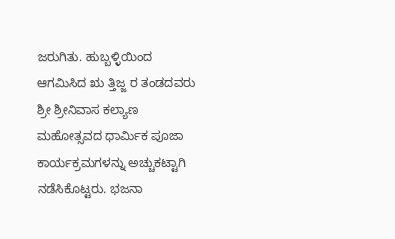ಜರುಗಿತು. ಹುಬ್ಬಳ್ಳಿಯಿಂದ ಆಗಮಿಸಿದ ಋ ತ್ತಿಜ್ಜ ರ ತಂಡದವರು ಶ್ರೀ ಶ್ರೀನಿವಾಸ ಕಲ್ಯಾಣ ಮಹೋತ್ಸವದ ಧಾರ್ಮಿಕ ಪೂಜಾ ಕಾರ್ಯಕ್ರಮಗಳನ್ನು ಅಚ್ಚುಕಟ್ಟಾಗಿ ನಡೆಸಿಕೊಟ್ಟರು. ಭಜನಾ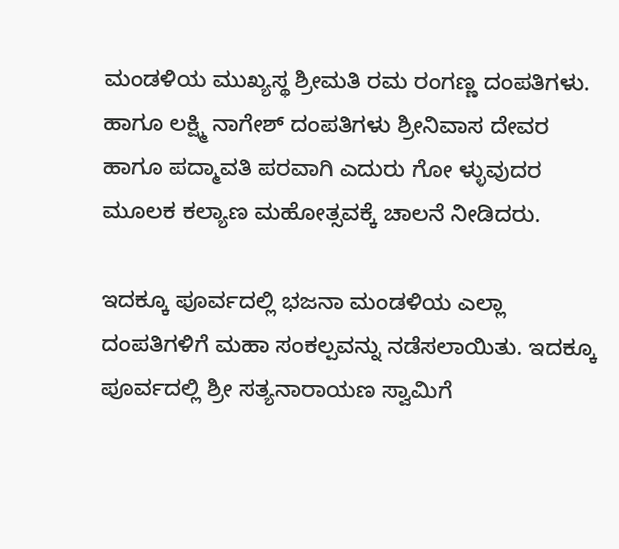ಮಂಡಳಿಯ ಮುಖ್ಯಸ್ಥ ಶ್ರೀಮತಿ ರಮ ರಂಗಣ್ಣ ದಂಪತಿಗಳು. ಹಾಗೂ ಲಕ್ಷ್ಮಿ ನಾಗೇಶ್ ದಂಪತಿಗಳು ಶ್ರೀನಿವಾಸ ದೇವರ ಹಾಗೂ ಪದ್ಮಾವತಿ ಪರವಾಗಿ ಎದುರು ಗೋ ಳ್ಳುವುದರ ಮೂಲಕ ಕಲ್ಯಾಣ ಮಹೋತ್ಸವಕ್ಕೆ ಚಾಲನೆ ನೀಡಿದರು.

ಇದಕ್ಕೂ ಪೂರ್ವದಲ್ಲಿ ಭಜನಾ ಮಂಡಳಿಯ ಎಲ್ಲಾ ದಂಪತಿಗಳಿಗೆ ಮಹಾ ಸಂಕಲ್ಪವನ್ನು ನಡೆಸಲಾಯಿತು. ಇದಕ್ಕೂ ಪೂರ್ವದಲ್ಲಿ ಶ್ರೀ ಸತ್ಯನಾರಾಯಣ ಸ್ವಾಮಿಗೆ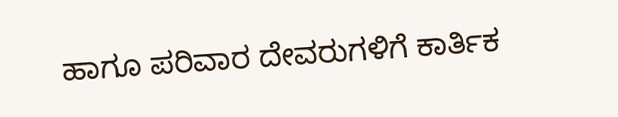ಹಾಗೂ ಪರಿವಾರ ದೇವರುಗಳಿಗೆ ಕಾರ್ತಿಕ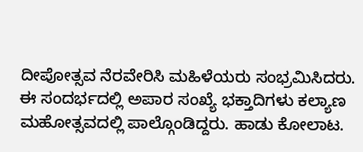ದೀಪೋತ್ಸವ ನೆರವೇರಿಸಿ ಮಹಿಳೆಯರು ಸಂಭ್ರಮಿಸಿದರು. ಈ ಸಂದರ್ಭದಲ್ಲಿ ಅಪಾರ ಸಂಖ್ಯೆ ಭಕ್ತಾದಿಗಳು ಕಲ್ಯಾಣ ಮಹೋತ್ಸವದಲ್ಲಿ ಪಾಲ್ಗೊಂಡಿದ್ದರು. ಹಾಡು ಕೋಲಾಟ.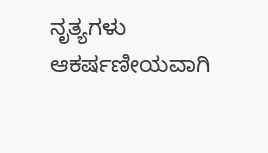ನೃತ್ಯಗಳು ಆಕರ್ಷಣೀಯವಾಗಿ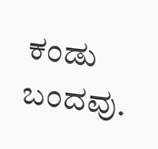ಕಂಡು ಬಂದವು.